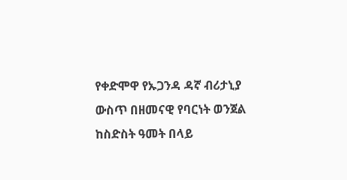የቀድሞዋ የኡጋንዳ ዳኛ ብሪታኒያ ውስጥ በዘመናዊ የባርነት ወንጀል ከስድስት ዓመት በላይ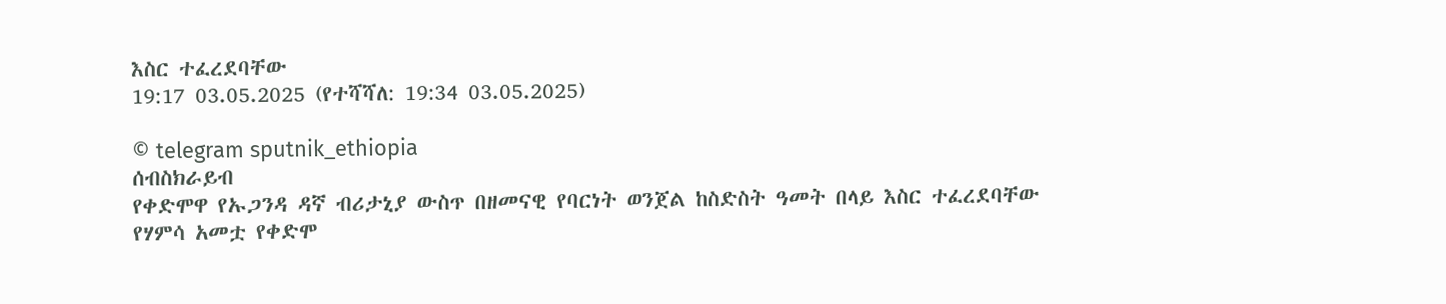እስር ተፈረደባቸው
19:17 03.05.2025 (የተሻሻለ: 19:34 03.05.2025)

© telegram sputnik_ethiopia
ሰብስክራይብ
የቀድሞዋ የኡጋንዳ ዳኛ ብሪታኒያ ውስጥ በዘመናዊ የባርነት ወንጀል ከስድስት ዓመት በላይ እስር ተፈረደባቸው
የሃምሳ አመቷ የቀድሞ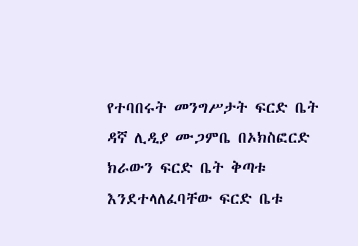የተባበሩት መንግሥታት ፍርድ ቤት ዳኛ ሊዲያ ሙጋምቤ በኦክስፎርድ ክራውን ፍርድ ቤት ቅጣቱ እንደተላለፈባቸው ፍርድ ቤቱ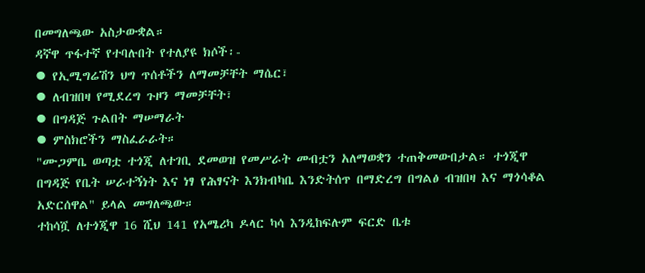በመግለጫው አስታውቋል።
ዳኛዋ ጥፋተኛ የተባሉበት የተለያዩ ክሶች፡-
⦁ የኢሚግሬሽን ህግ ጥሰቶችን ለማመቻቸት ማሴር፣
⦁ ለብዝበዛ የሚደረግ ጉዞን ማመቻቸት፣
⦁ በግዳጅ ጉልበት ማሠማራት
⦁ ምስክሮችን ማስፈራራት።
"ሙጋምቤ ወጣቷ ተጎጂ ለተገቢ ደመወዝ የመሥራት መብቷን አለማወቋን ተጠቅመውበታል። ተጎጂዋ በግዳጅ የቤት ሠራተኝነት እና ነፃ የሕፃናት እንክብካቤ እንድትሰጥ በማድረግ በግልፅ ብዝበዛ እና ማጎሳቆል አድርሰዋል" ይላል መግለጫው።
ተከሳሿ ለተጎጂዋ 16 ሺህ 141 የአሜሪካ ዶላር ካሳ እንዲከፍሉም ፍርድ ቤቱ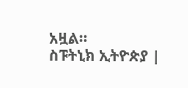አዟል።
ስፑትኒክ ኢትዮጵያ |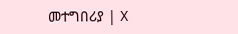መተግበሪያ | X